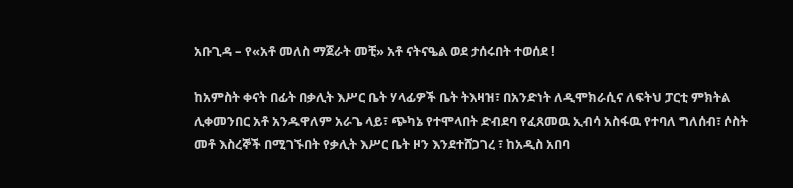አቡጊዳ – የ«አቶ መለስ ማጀራት መቺ» አቶ ናትናዔል ወደ ታሰሩበት ተወሰደ !

ከአምስት ቀናት በፊት በቃሊት እሥር ቤት ሃላፊዎች ቤት ትእዛዝ፣ በአንድነት ለዲሞክራሲና ለፍትህ ፓርቲ ምክትል ሊቀመንበር አቶ አንዱዋለም አራጌ ላይ፣ ጭካኔ የተሞላበት ድብደባ የፈጸመዉ ኢብሳ አስፋዉ የተባለ ግለሰብ፣ ሶስት መቶ እስረኞች በሚገኙበት የቃሊት እሥር ቤት ዞን እንደተሸጋገረ ፣ ከአዲስ አበባ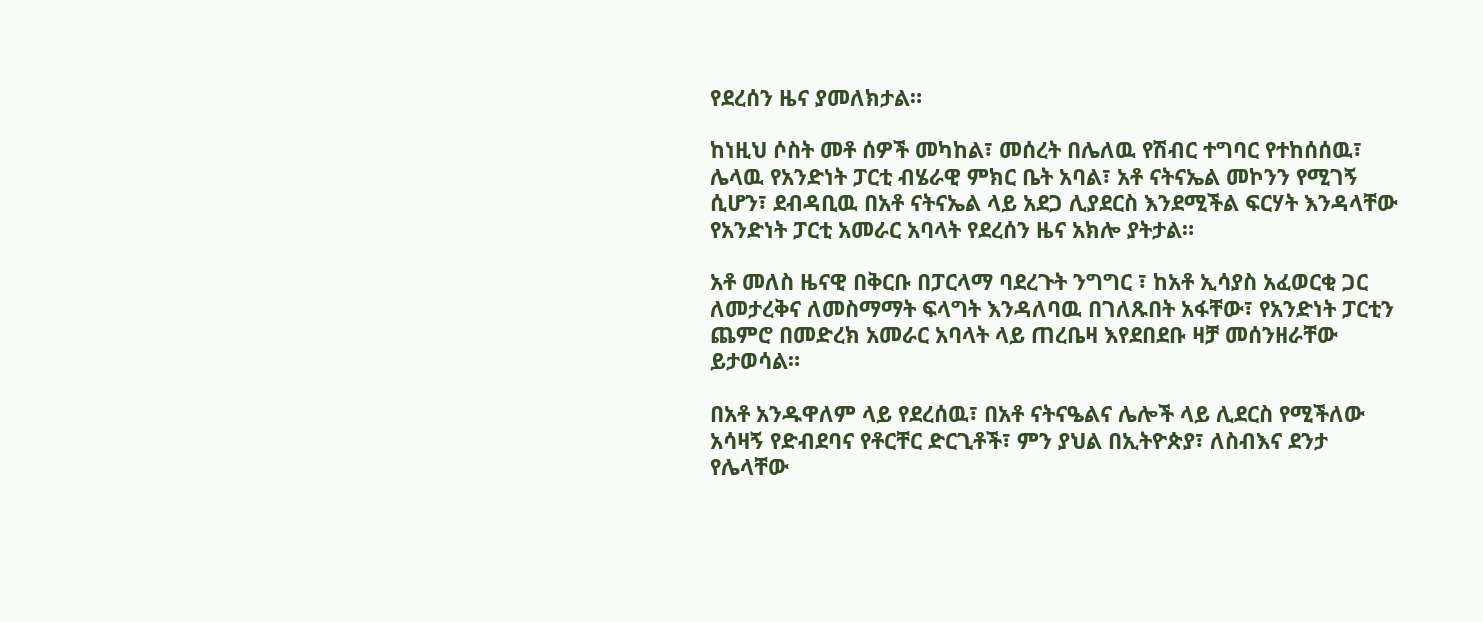የደረሰን ዜና ያመለክታል።

ከነዚህ ሶስት መቶ ሰዎች መካከል፣ መሰረት በሌለዉ የሽብር ተግባር የተከሰሰዉ፣ ሌላዉ የአንድነት ፓርቲ ብሄራዊ ምክር ቤት አባል፣ አቶ ናትናኤል መኮንን የሚገኝ ሲሆን፣ ደብዳቢዉ በአቶ ናትናኤል ላይ አደጋ ሊያደርስ እንደሚችል ፍርሃት እንዳላቸው የአንድነት ፓርቲ አመራር አባላት የደረሰን ዜና አክሎ ያትታል።

አቶ መለስ ዜናዊ በቅርቡ በፓርላማ ባደረጉት ንግግር ፣ ከአቶ ኢሳያስ አፈወርቂ ጋር ለመታረቅና ለመስማማት ፍላግት እንዳለባዉ በገለጹበት አፋቸው፣ የአንድነት ፓርቲን ጨምሮ በመድረክ አመራር አባላት ላይ ጠረቤዛ እየደበደቡ ዛቻ መሰንዘራቸው ይታወሳል።

በአቶ አንዱዋለም ላይ የደረሰዉ፣ በአቶ ናትናዔልና ሌሎች ላይ ሊደርስ የሚችለው አሳዛኝ የድብደባና የቶርቸር ድርጊቶች፣ ምን ያህል በኢትዮጵያ፣ ለስብእና ደንታ የሌላቸው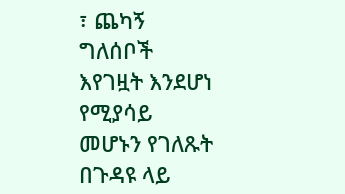፣ ጨካኝ ግለሰቦች እየገዟት እንደሆነ የሚያሳይ መሆኑን የገለጹት በጉዳዩ ላይ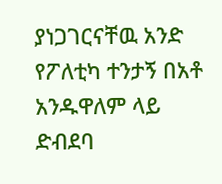ያነጋገርናቸዉ አንድ የፖለቲካ ተንታኝ በአቶ አንዱዋለም ላይ ድብደባ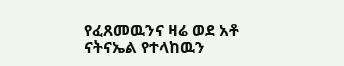የፈጸመዉንና ዛሬ ወደ አቶ ናትናኤል የተላከዉን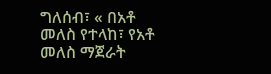ግለሰብ፣ « በአቶ መለስ የተላከ፣ የአቶ መለስ ማጀራት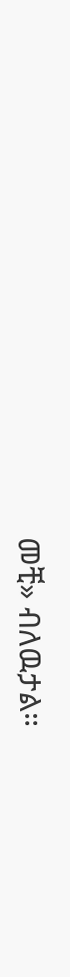መቺ» ብለዉታል።